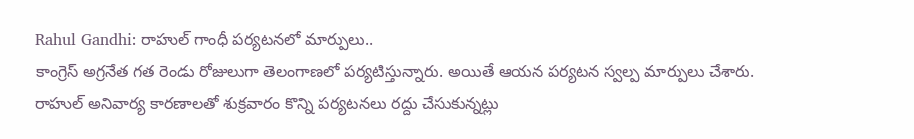Rahul Gandhi: రాహుల్ గాంధీ పర్యటనలో మార్పులు..
కాంగ్రెస్ అగ్రనేత గత రెండు రోజులుగా తెలంగాణలో పర్యటిస్తున్నారు. అయితే ఆయన పర్యటన స్వల్ప మార్పులు చేశారు. రాహుల్ అనివార్య కారణాలతో శుక్రవారం కొన్ని పర్యటనలు రద్దు చేసుకున్నట్లు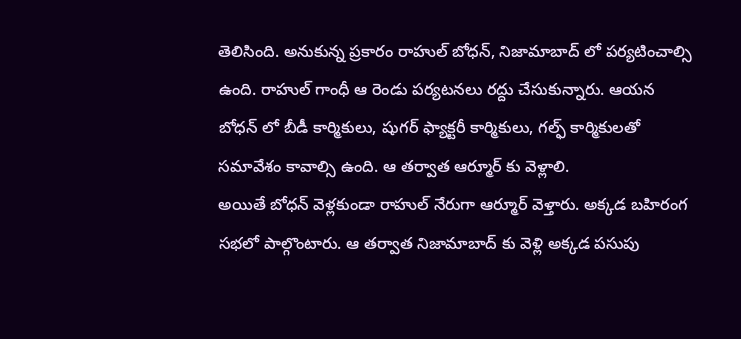తెలిసింది. అనుకున్న ప్రకారం రాహుల్ బోధన్, నిజామాబాద్ లో పర్యటించాల్సి ఉంది. రాహుల్ గాంధీ ఆ రెండు పర్యటనలు రద్దు చేసుకున్నారు. ఆయన బోధన్ లో బీడీ కార్మికులు, షుగర్ ఫ్యాక్టరీ కార్మికులు, గల్ఫ్ కార్మికులతో సమావేశం కావాల్సి ఉంది. ఆ తర్వాత ఆర్మూర్ కు వెళ్లాలి.
అయితే బోధన్ వెళ్లకుండా రాహుల్ నేరుగా ఆర్మూర్ వెళ్తారు. అక్కడ బహిరంగ సభలో పాల్గొంటారు. ఆ తర్వాత నిజామాబాద్ కు వెళ్లి అక్కడ పసుపు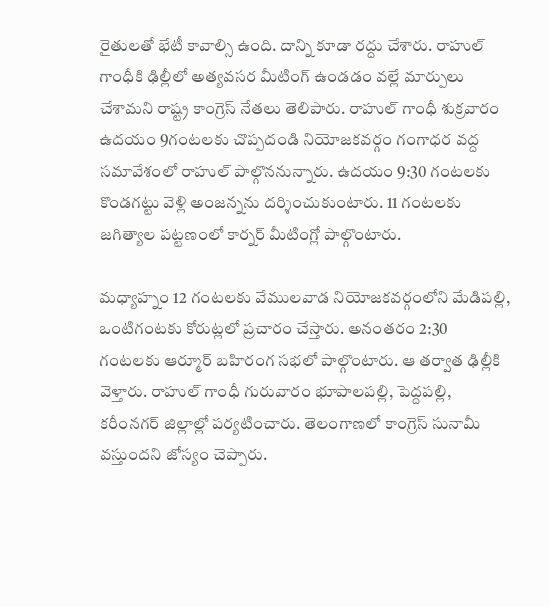రైతులతో భేటీ కావాల్సి ఉంది. దాన్ని కూడా రద్దు చేశారు. రాహుల్ గాంధీకి ఢిల్లీలో అత్యవసర మీటింగ్ ఉండడం వల్లే మార్పులు చేశామని రాష్ట్ర కాంగ్రెస్ నేతలు తెలిపారు. రాహుల్ గాంధీ శుక్రవారం ఉదయం 9గంటలకు చొప్పదండి నియోజకవర్గం గంగాధర వద్ద సమావేశంలో రాహుల్ పాల్గొననున్నారు. ఉదయం 9:30 గంటలకు కొండగట్టు వెళ్లి అంజన్నను దర్శించుకుంటారు. 11 గంటలకు జగిత్యాల పట్టణంలో కార్నర్ మీటింగ్లో పాల్గొంటారు.

మధ్యాహ్నం 12 గంటలకు వేములవాడ నియోజకవర్గంలోని మేడిపల్లి, ఒంటిగంటకు కోరుట్లలో ప్రచారం చేస్తారు. అనంతరం 2:30 గంటలకు ఆర్మూర్ బహిరంగ సభలో పాల్గొంటారు. ఆ తర్వాత ఢిల్లీకి వెళ్తారు. రాహుల్ గాంధీ గురువారం భూపాలపల్లి, పెద్దపల్లి, కరీంనగర్ జిల్లాల్లో పర్యటించారు. తెలంగాణలో కాంగ్రెస్ సునామీ వస్తుందని జోస్యం చెప్పారు.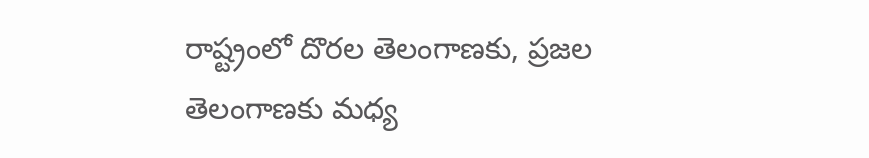రాష్ట్రంలో దొరల తెలంగాణకు, ప్రజల తెలంగాణకు మధ్య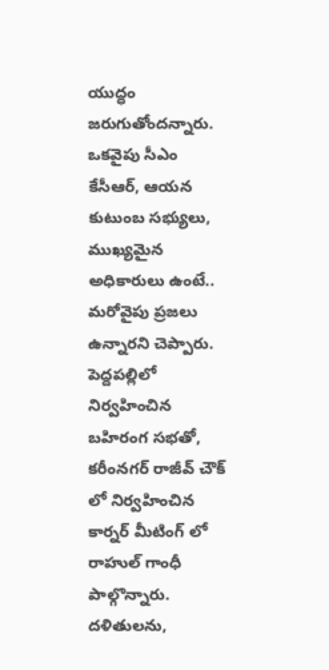యుద్ధం జరుగుతోందన్నారు. ఒకవైపు సీఎం కేసీఆర్, ఆయన కుటుంబ సభ్యులు, ముఖ్యమైన అధికారులు ఉంటే.. మరోవైపు ప్రజలు ఉన్నారని చెప్పారు.
పెద్దపల్లిలో నిర్వహించిన బహిరంగ సభతో, కరీంనగర్ రాజీవ్ చౌక్ లో నిర్వహించిన కార్నర్ మీటింగ్ లో రాహుల్ గాంధీ పాల్గొన్నారు. దళితులను,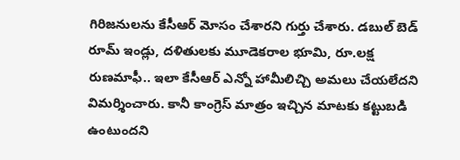గిరిజనులను కేసీఆర్ మోసం చేశారని గుర్తు చేశారు. డబుల్ బెడ్ రూమ్ ఇండ్లు, దళితులకు మూడెకరాల భూమి, రూ.లక్ష రుణమాఫీ.. ఇలా కేసీఆర్ ఎన్నో హామీలిచ్చి అమలు చేయలేదని విమర్శించారు. కానీ కాంగ్రెస్ మాత్రం ఇచ్చిన మాటకు కట్టుబడి ఉంటుందని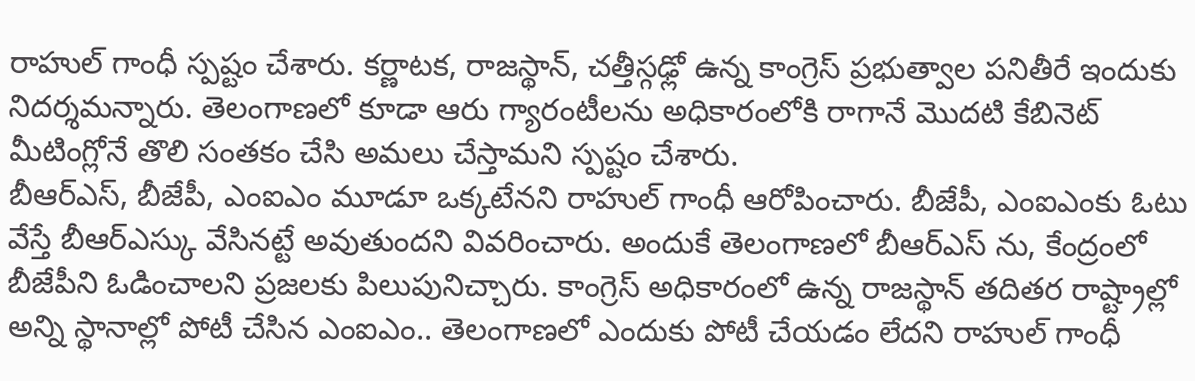రాహుల్ గాంధీ స్పష్టం చేశారు. కర్ణాటక, రాజస్థాన్, చత్తీస్గఢ్లో ఉన్న కాంగ్రెస్ ప్రభుత్వాల పనితీరే ఇందుకు నిదర్శమన్నారు. తెలంగాణలో కూడా ఆరు గ్యారంటీలను అధికారంలోకి రాగానే మొదటి కేబినెట్ మీటింగ్లోనే తొలి సంతకం చేసి అమలు చేస్తామని స్పష్టం చేశారు.
బీఆర్ఎస్, బీజేపీ, ఎంఐఎం మూడూ ఒక్కటేనని రాహుల్ గాంధీ ఆరోపించారు. బీజేపీ, ఎంఐఎంకు ఓటు వేస్తే బీఆర్ఎస్కు వేసినట్టే అవుతుందని వివరించారు. అందుకే తెలంగాణలో బీఆర్ఎస్ ను, కేంద్రంలో బీజేపీని ఓడించాలని ప్రజలకు పిలుపునిచ్చారు. కాంగ్రెస్ అధికారంలో ఉన్న రాజస్థాన్ తదితర రాష్ట్రాల్లో అన్ని స్థానాల్లో పోటీ చేసిన ఎంఐఎం.. తెలంగాణలో ఎందుకు పోటీ చేయడం లేదని రాహుల్ గాంధీ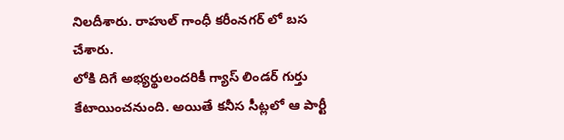నిలదీశారు. రాహుల్ గాంధీ కరీంనగర్ లో బస చేశారు.
లోకి దిగే అభ్యర్థులందరికీ గ్యాస్ లిండర్ గుర్తు కేటాయించనుంది. అయితే కనీస సీట్లలో ఆ పార్టీ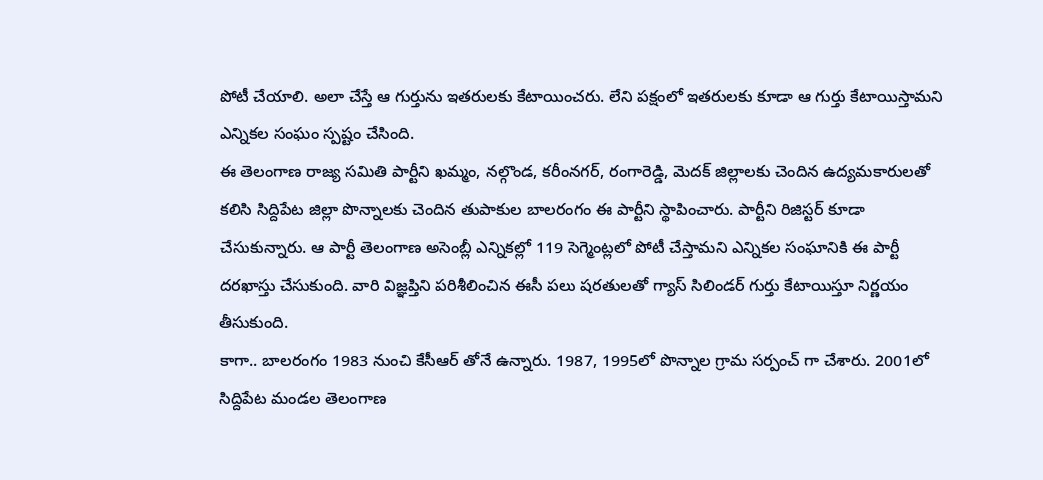పోటీ చేయాలి. అలా చేస్తే ఆ గుర్తును ఇతరులకు కేటాయించరు. లేని పక్షంలో ఇతరులకు కూడా ఆ గుర్తు కేటాయిస్తామని ఎన్నికల సంఘం స్పష్టం చేసింది.
ఈ తెలంగాణ రాజ్య సమితి పార్టీని ఖమ్మం, నల్గొండ, కరీంనగర్, రంగారెడ్డి, మెదక్ జిల్లాలకు చెందిన ఉద్యమకారులతో కలిసి సిద్దిపేట జిల్లా పొన్నాలకు చెందిన తుపాకుల బాలరంగం ఈ పార్టీని స్థాపించారు. పార్టీని రిజిస్టర్ కూడా చేసుకున్నారు. ఆ పార్టీ తెలంగాణ అసెంబ్లీ ఎన్నికల్లో 119 సెగ్మెంట్లలో పోటీ చేస్తామని ఎన్నికల సంఘానికి ఈ పార్టీ దరఖాస్తు చేసుకుంది. వారి విజ్ఞప్తిని పరిశీలించిన ఈసీ పలు షరతులతో గ్యాస్ సిలిండర్ గుర్తు కేటాయిస్తూ నిర్ణయం తీసుకుంది.
కాగా.. బాలరంగం 1983 నుంచి కేసీఆర్ తోనే ఉన్నారు. 1987, 1995లో పొన్నాల గ్రామ సర్పంచ్ గా చేశారు. 2001లో సిద్దిపేట మండల తెలంగాణ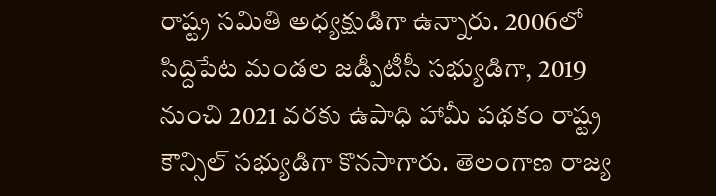రాష్ట్ర సమితి అధ్యక్షుడిగా ఉన్నారు. 2006లో సిద్దిపేట మండల జడ్పీటీసీ సభ్యుడిగా, 2019 నుంచి 2021 వరకు ఉపాధి హామీ పథకం రాష్ట్ర కౌన్సిల్ సభ్యుడిగా కొనసాగారు. తెలంగాణ రాజ్య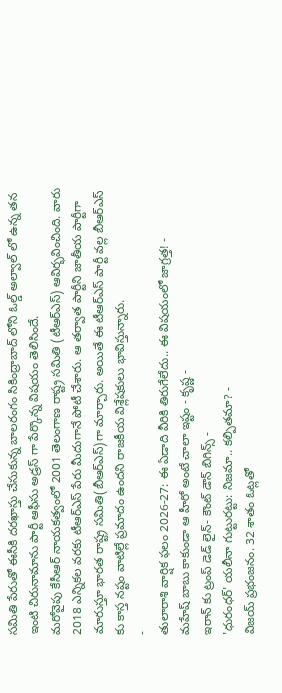సమితి పేరుతో ఈసీకి దరఖాస్తు చేసుకున్న బాలరంగం సికింద్రాబాద్ లోని ఓల్డ్ అల్వాల్ లో ఉన్న తన ఇంటి చిరునామాను పార్టీ ఆఫీసు అడ్రస్ గా పేర్కొన్న విషయం తెలిసిందే.
మరోవైపు కేసీఆర్ నాయకత్వంలో 2001 తెలంగాణ రాష్ట్ర సమితి (టీఆర్ఎస్) ఆవిర్భవించింది. వారు 2018 ఎన్నికల వరకు టీఆర్ఎస్ పేరు మీదుగానే పోటీ చేశారు. ఆ తర్వాత పార్టీని జాతీయ పార్టీగా మారుస్తూ భారత రాష్ట్ర సమితి(బీఆర్ఎస్)గా మార్చారు. అయితే ఈ టీఆర్ఎస్ పార్టీ వల్ల బీఆర్ఎస్ కు కాస్త నష్టం వాటిల్లే ప్రమాదం ఉందని రాజకీయ విశ్లేషకులు భావిస్తున్నారు.
-
తులారాశి వార్షిక ఫలం 2026-27: ఈ ఏడాది వీరికి తిరుగేలేదు.. ఈ విషయంలో జాగ్రత్త! -
మహేష్ బాబు కాకుండా ఆ హీరో అంటే చాలా ఇష్టం - కృష్ణ -
ఇరాన్ కు ట్రంప్ డెడ్ లైన్- కౌంట్ డౌన్ బిగిన్స్ -
'ధురంధర్' యలీనా గుట్టురట్టు: నిజమా.. కల్పితమా? -
విజయ్ ప్రభంజనం. 32 శాతం ఓట్లతో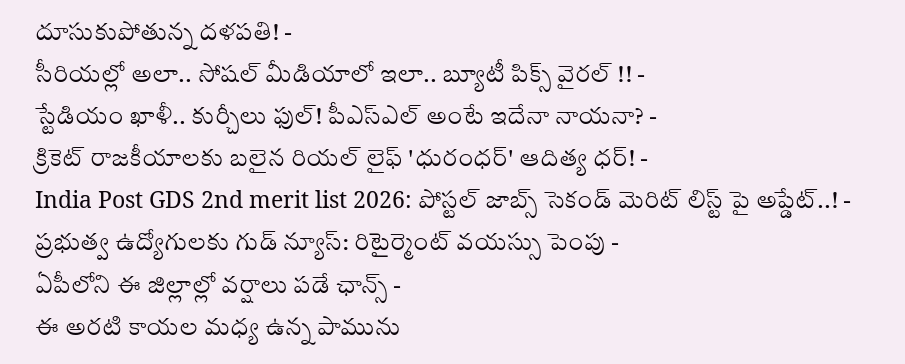దూసుకుపోతున్న దళపతి! -
సీరియల్లో అలా.. సోషల్ మీడియాలో ఇలా.. బ్యూటీ పిక్స్ వైరల్ !! -
స్టేడియం ఖాళీ.. కుర్చీలు ఫుల్! పీఎస్ఎల్ అంటే ఇదేనా నాయనా? -
క్రికెట్ రాజకీయాలకు బలైన రియల్ లైఫ్ 'ధురంధర్' ఆదిత్య ధర్! -
India Post GDS 2nd merit list 2026: పోస్టల్ జాబ్స్ సెకండ్ మెరిట్ లిస్ట్ పై అప్డేట్..! -
ప్రభుత్వ ఉద్యోగులకు గుడ్ న్యూస్: రిటైర్మెంట్ వయస్సు పెంపు -
ఏపీలోని ఈ జిల్లాల్లో వర్షాలు పడే ఛాన్స్ -
ఈ అరటి కాయల మధ్య ఉన్న పామును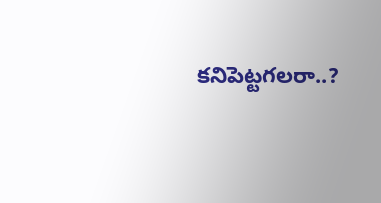కనిపెట్టగలరా..?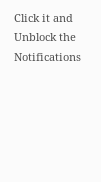Click it and Unblock the Notifications